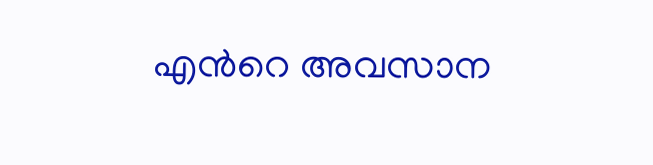എന്‍റെ അവസാന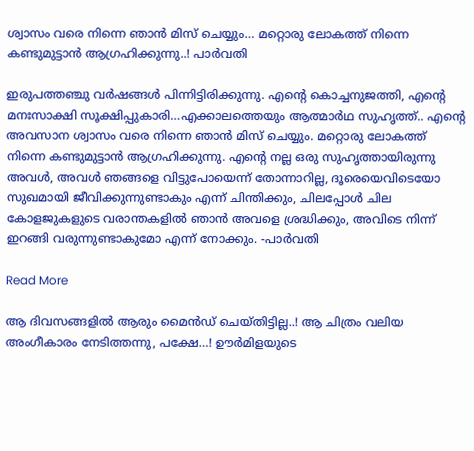ശ്വാസം വരെ നിന്നെ ഞാന്‍ മിസ് ചെയ്യും… മറ്റൊരു ലോകത്ത് നിന്നെ കണ്ടുമുട്ടാന്‍ ആഗ്രഹിക്കുന്നു..! പാര്‍വതി

ഇരുപത്തഞ്ചു വര്‍ഷങ്ങള്‍ പിന്നിട്ടിരിക്കുന്നു. എന്‍റെ കൊച്ചനുജത്തി, എന്‍റെ മനഃസാക്ഷി സൂക്ഷിപ്പുകാരി…എക്കാലത്തെയും ആത്മാര്‍ഥ സുഹൃത്ത്.. എന്‍റെ അവസാന ശ്വാസം വരെ നിന്നെ ഞാന്‍ മിസ് ചെയ്യും. മറ്റൊരു ലോകത്ത് നിന്നെ കണ്ടുമുട്ടാന്‍ ആഗ്രഹിക്കുന്നു. എന്‍റെ നല്ല ഒരു സുഹൃത്തായിരുന്നു അവള്‍, അവള്‍ ഞങ്ങളെ വിട്ടുപോയെന്ന് തോന്നാറില്ല, ദൂരെയെവിടെയോ സുഖമായി ജീവിക്കുന്നുണ്ടാകും എന്ന് ചിന്തിക്കും, ചിലപ്പോള്‍ ചില കോളജുകളുടെ വരാന്തകളില്‍ ഞാന്‍ അവളെ ശ്രദ്ധിക്കും, അവിടെ നിന്ന് ഇറങ്ങി വരുന്നുണ്ടാകുമോ എന്ന് നോക്കും. -പാര്‍വതി

Read More

ആ ദിവസങ്ങളില്‍ ആരും മൈന്‍ഡ് ചെയ്തിട്ടില്ല..! ആ ചിത്രം വലിയ അംഗീകാരം നേടിത്തന്നു, പക്ഷേ…! ഊര്‍മിളയുടെ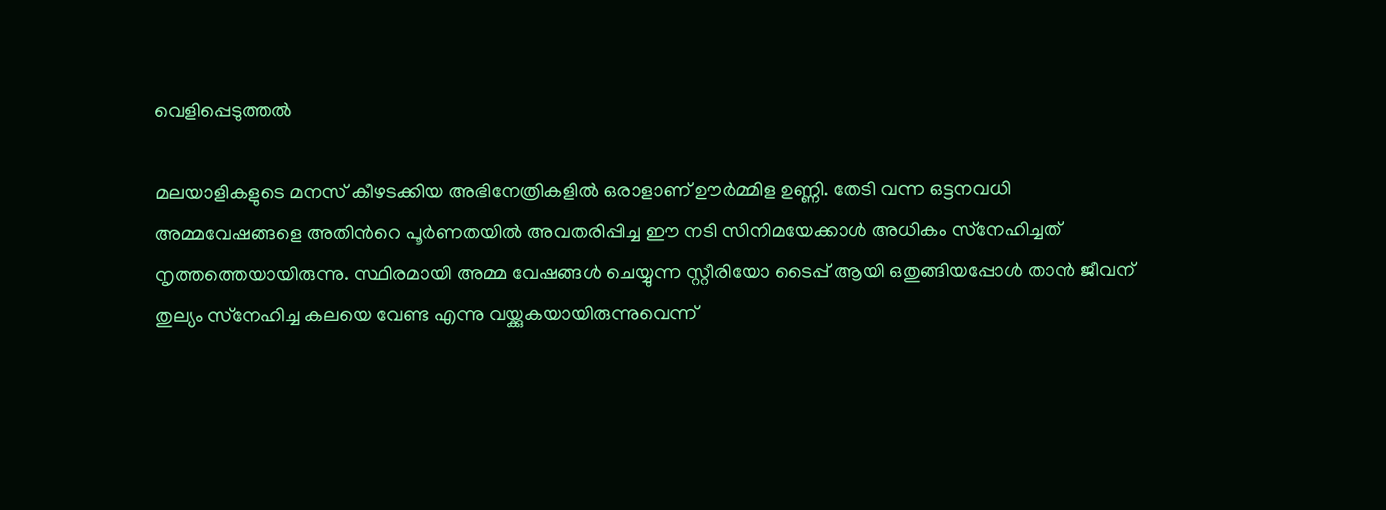വെളിപ്പെടുത്തല്‍

മലയാളികളുടെ മനസ് കീഴടക്കിയ അഭിനേത്രികളില്‍ ഒരാളാണ് ഊര്‍മ്മിള ഉണ്ണി. തേടി വന്ന ഒട്ടനവധി അമ്മവേഷങ്ങളെ അതിന്‍റെ പൂര്‍ണതയില്‍ അവതരിപ്പിച്ച ഈ നടി സിനിമയേക്കാള്‍ അധികം സ്‌നേഹിച്ചത് നൃത്തത്തെയായിരുന്നു. സ്ഥിരമായി അമ്മ വേഷങ്ങള്‍ ചെയ്യുന്ന സ്റ്റീരിയോ ടൈപ്പ് ആയി ഒതുങ്ങിയപ്പോള്‍ താന്‍ ജീവന് തുല്യം സ്‌നേഹിച്ച കലയെ വേണ്ട എന്നു വയ്ക്കുകയായിരുന്നുവെന്ന്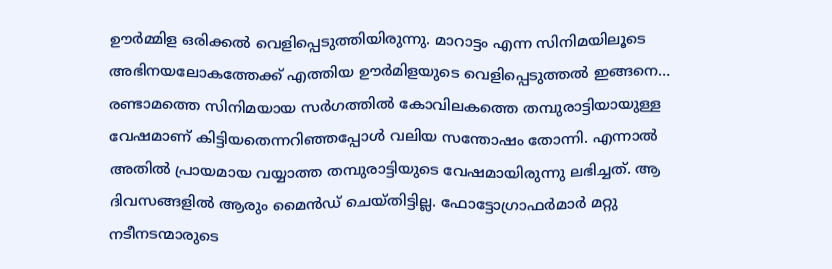ഊര്‍മ്മിള ഒരിക്കല്‍ വെളിപ്പെടുത്തിയിരുന്നു. മാറാട്ടം എന്ന സിനിമയിലൂടെ അഭിനയലോകത്തേക്ക് എത്തിയ ഊര്‍മിളയുടെ വെളിപ്പെടുത്തല്‍ ഇങ്ങനെ… രണ്ടാമത്തെ സിനിമയായ സര്‍ഗത്തില്‍ കോവിലകത്തെ തമ്പുരാട്ടിയായുള്ള വേഷമാണ് കിട്ടിയതെന്നറിഞ്ഞപ്പോള്‍ വലിയ സന്തോഷം തോന്നി. എന്നാല്‍ അതില്‍ പ്രായമായ വയ്യാത്ത തമ്പുരാട്ടിയുടെ വേഷമായിരുന്നു ലഭിച്ചത്. ആ ദിവസങ്ങളില്‍ ആരും മൈന്‍ഡ് ചെയ്തിട്ടില്ല. ഫോട്ടോഗ്രാഫര്‍മാര്‍ മറ്റു നടീനടന്മാരുടെ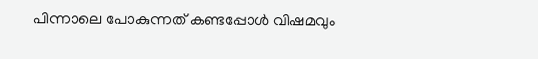പിന്നാലെ പോകുന്നത് കണ്ടപ്പോള്‍ വിഷമവും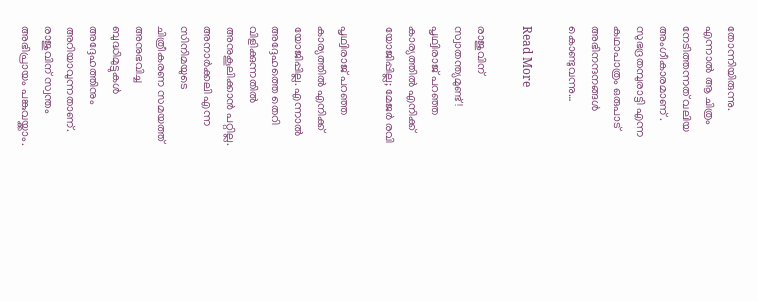തോന്നിയിരുന്നു. എന്നാല്‍ ആ ചിത്രം നേടിത്തന്നത് വലിയ അംഗീകാരമാണ് . സുഭദ്രതമ്പുരാട്ടി എന്ന കഥാപാത്രം ഒരുപാട് അഭിനന്ദനങ്ങള്‍ കൊണ്ടുവന്നു…

Read More

രാജുവിന് സ്വാതന്ത്യമുണ്ട്! പൃഥ്വിരാജ് പറഞ്ഞ കാര്യത്തില്‍ എനിക്ക് യോജിപ്പില്ല; മേജര്‍ രവി

പൃഥ്വിരാജ് പറഞ്ഞ കാര്യത്തില്‍ എനിക്ക് യോജിപ്പില്ല. എന്നാല്‍ അദ്ദേഹത്തെ തെറി വിളിക്കുന്നതില്‍ അനുകൂലിക്കാന്‍ പറ്റില്ല. അനാര്‍ക്കലി എന്ന സിനിമയുടെ ചിത്രീകരണ സമയത്ത് അനുഭവിച്ച ബുദ്ധിമുട്ടുകള്‍ അദ്ദേഹത്തിനും അറിയാവുന്നതാണ്. രാജുവിന് സ്വന്തം അഭിപ്രായം പങ്കുവയ്ക്കാം.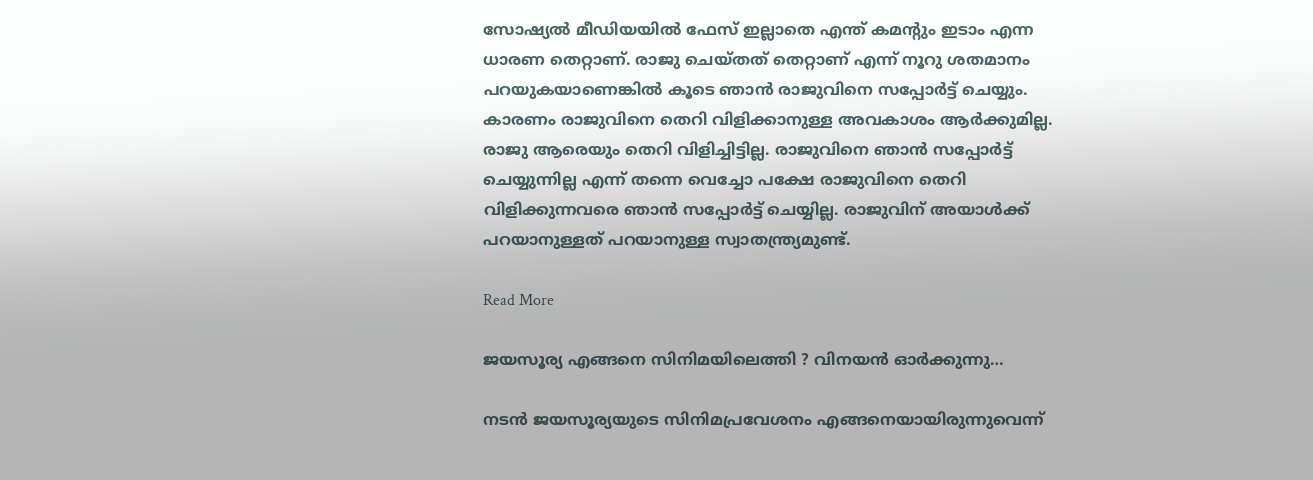സോഷ്യല്‍ മീഡിയയില്‍ ഫേസ് ഇല്ലാതെ എന്ത് കമന്‍റും ഇടാം എന്ന ധാരണ തെറ്റാണ്. രാജു ചെയ്തത് തെറ്റാണ് എന്ന് നൂറു ശതമാനം പറയുകയാണെങ്കില്‍ കൂടെ ഞാന്‍ രാജുവിനെ സപ്പോര്‍ട്ട് ചെയ്യും. കാരണം രാജുവിനെ തെറി വിളിക്കാനുള്ള അവകാശം ആര്‍ക്കുമില്ല. രാജു ആരെയും തെറി വിളിച്ചിട്ടില്ല. രാജുവിനെ ഞാന്‍ സപ്പോര്‍ട്ട് ചെയ്യുന്നില്ല എന്ന് തന്നെ വെച്ചോ പക്ഷേ രാജുവിനെ തെറി വിളിക്കുന്നവരെ ഞാന്‍ സപ്പോര്‍ട്ട് ചെയ്യില്ല. രാജുവിന് അയാള്‍ക്ക് പറയാനുള്ളത് പറയാനുള്ള സ്വാതന്ത്ര്യമുണ്ട്.

Read More

ജയസൂര്യ എങ്ങനെ സിനിമയിലെത്തി ? വിനയൻ ഓർക്കുന്നു…

നടൻ ജയസൂര്യയുടെ സിനിമപ്രവേശനം എങ്ങനെയായിരുന്നുവെന്ന്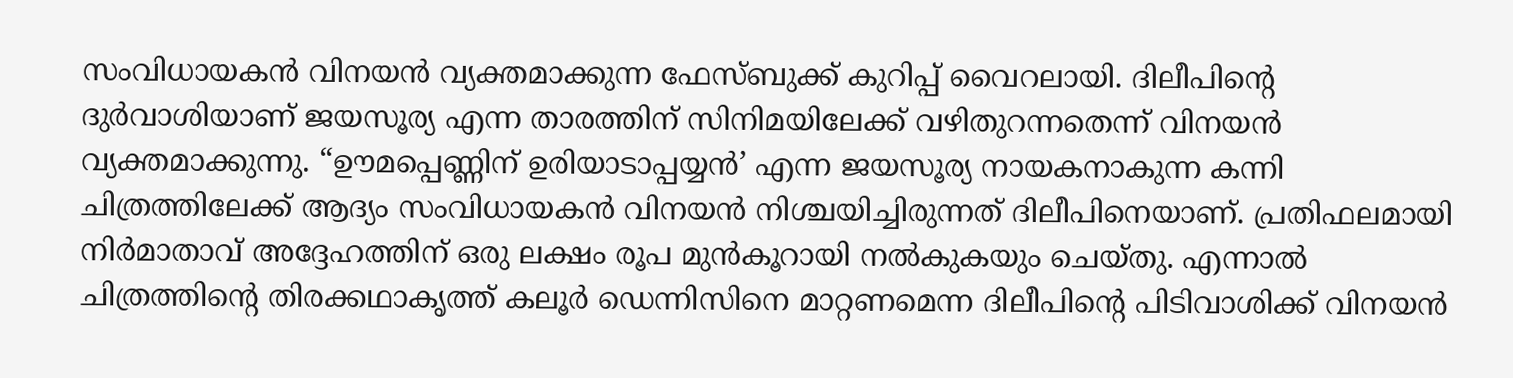സംവിധായകൻ വിനയൻ വ്യക്തമാക്കുന്ന ഫേസ്ബുക്ക് കുറിപ്പ് വൈറലായി. ദിലീപിന്‍റെ ദുർവാശിയാണ് ജയസൂര്യ എന്ന താരത്തിന് സിനിമയിലേക്ക് വഴിതുറന്നതെന്ന് വിനയൻ വ്യക്തമാക്കുന്നു. “ഊമപ്പെണ്ണിന് ഉരിയാടാപ്പയ്യൻ’ എന്ന ജയസൂര്യ നായകനാകുന്ന കന്നി ചിത്രത്തിലേക്ക് ആദ്യം സംവിധായകൻ വിനയൻ നിശ്ചയിച്ചിരുന്നത് ദിലീപിനെയാണ്. പ്രതിഫലമായി നിർമാതാവ് അദ്ദേഹത്തിന് ഒരു ലക്ഷം രൂപ മുൻകൂറായി നൽകുകയും ചെയ്തു. എന്നാൽ ചിത്രത്തിന്‍റെ തിരക്കഥാകൃത്ത് കലൂർ ഡെന്നിസിനെ മാറ്റണമെന്ന ദിലീപിന്‍റെ പിടിവാശിക്ക് വിനയൻ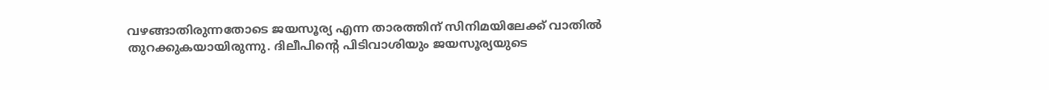വഴങ്ങാതിരുന്നതോടെ ജയസൂര്യ എന്ന താരത്തിന് സിനിമയിലേക്ക് വാതിൽ തുറക്കുകയായിരുന്നു. ദിലീപിന്‍റെ പിടിവാശിയും ജയസൂര്യയുടെ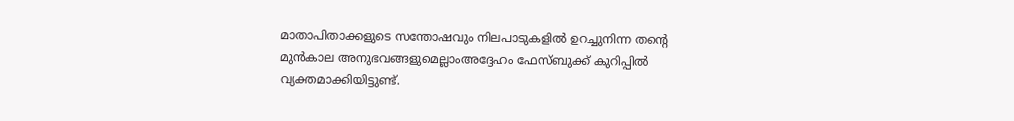മാതാപിതാക്കളുടെ സന്തോഷവും നിലപാടുകളിൽ ഉറച്ചുനിന്ന തന്‍റെ മുൻകാല അനുഭവങ്ങളുമെല്ലാംഅദ്ദേഹം ഫേസ്ബുക്ക് കുറിപ്പിൽ വ്യക്തമാക്കിയിട്ടുണ്ട്.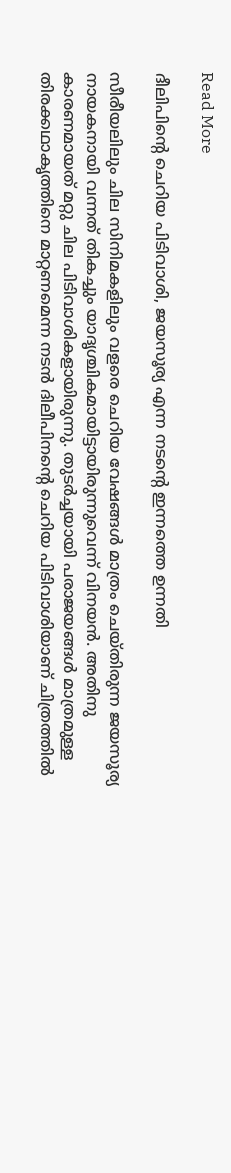Read More

ദീലിപിന്‍റെ ചെറിയ പിടിവാശി, ജയസൂര്യ എന്ന നടന്‍റെ ഇന്നത്തെ ഉന്നതി

സീരീയലിലും ചില സിനിമകളിലും വളരെ ചെറിയ വേഷങ്ങള്‍ മാത്രം ചെയ്തിരുന്ന ജയസൂര്യ നായകനായി വന്നത് തികച്ചും യാദൃശ്ചികമായിട്ടായിരുന്നുവെന്ന് വിനയൻ. അതിനു കാരണമായത് മറ്റു ചില പിടിവാശികളായിരുന്നു. തുടര്‍ച്ചയായി പരാജയങ്ങള്‍ മാത്രമുള്ള തിരക്കഥാകൃത്തിനെ മാറ്റണമെന്ന നടന്‍ ദിലീപിനന്‍റെ ചെറിയ പിടിവാശിയാണ് ചിത്രത്തില്‍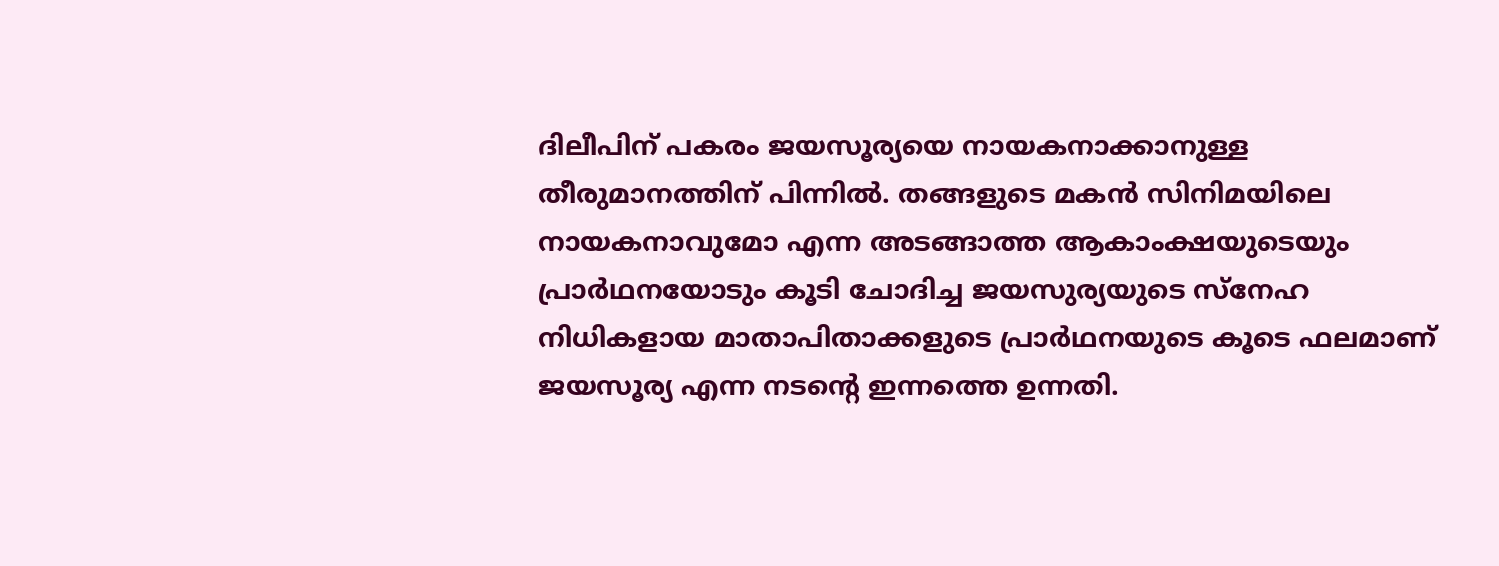ദിലീപിന് പകരം ജയസൂര്യയെ നായകനാക്കാനുള്ള തീരുമാനത്തിന് പിന്നില്‍. തങ്ങളുടെ മകന്‍ സിനിമയിലെ നായകനാവുമോ എന്ന അടങ്ങാത്ത ആകാംക്ഷയുടെയും പ്രാര്‍ഥനയോടും കൂടി ചോദിച്ച ജയസുര്യയുടെ സ്‌നേഹ നിധികളായ മാതാപിതാക്കളുടെ പ്രാര്‍ഥനയുടെ കൂടെ ഫലമാണ് ജയസൂര്യ എന്ന നടന്‍റെ ഇന്നത്തെ ഉന്നതി.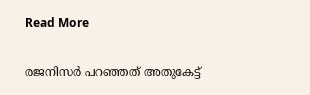Read More

രജനിസർ പറഞ്ഞത് അതുകേട്ട്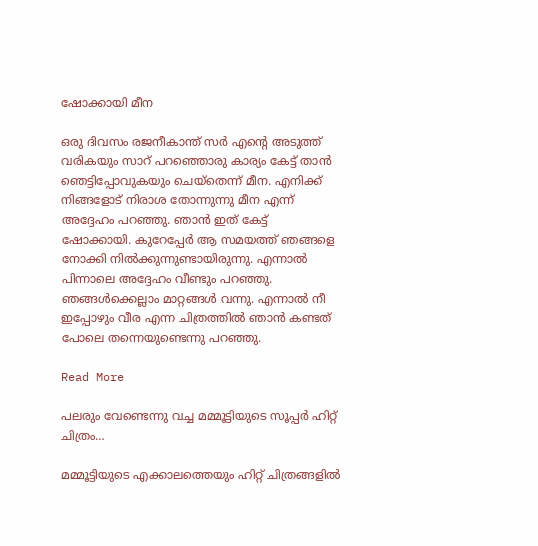ഷോക്കായി മീന

ഒരു ദിവസം രജനീകാന്ത് സര്‍ എന്‍റെ അടുത്ത് വരികയും സാറ് പറഞ്ഞൊരു കാര്യം കേട്ട് താന്‍ ഞെട്ടിപ്പോവുകയും ചെയ്തെന്ന് മീന. എനിക്ക് നിങ്ങളോട് നിരാശ തോന്നുന്നു മീന എന്ന് അദ്ദേഹം പറഞ്ഞു. ഞാന്‍ ഇത് കേട്ട് ഷോക്കായി. കുറേപ്പേര്‍ ആ സമയത്ത് ഞങ്ങളെ നോക്കി നില്‍ക്കുന്നുണ്ടായിരുന്നു. എന്നാല്‍ പിന്നാലെ അദ്ദേഹം വീണ്ടും പറഞ്ഞു. ഞങ്ങള്‍ക്കെല്ലാം മാറ്റങ്ങള്‍ വന്നു. എന്നാല്‍ നീ ഇപ്പോഴും വീര എന്ന ചിത്രത്തില്‍ ഞാന്‍ കണ്ടത് പോലെ തന്നെയുണ്ടെന്നു പറഞ്ഞു.

Read More

പലരും വേണ്ടെന്നു വച്ച മമ്മൂട്ടിയുടെ സൂപ്പര്‍ ഹിറ്റ് ചിത്രം…

മമ്മൂട്ടിയുടെ എക്കാലത്തെയും ഹിറ്റ് ചിത്രങ്ങളില്‍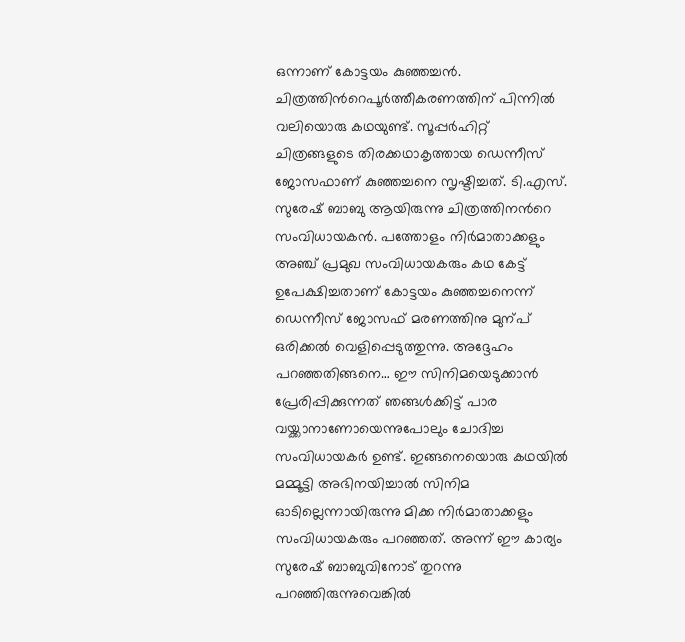ഒന്നാണ് കോട്ടയം കുഞ്ഞച്ചന്‍. ചിത്രത്തിന്‍റെപൂര്‍ത്തീകരണത്തിന് പിന്നില്‍ വലിയൊരു കഥയുണ്ട്. സൂപ്പര്‍ഹിറ്റ് ചിത്രങ്ങളുടെ തിരക്കഥാകൃത്തായ ഡെന്നീസ് ജോസഫാണ് കുഞ്ഞച്ചനെ സൃഷ്ടിച്ചത്. ടി.എസ്. സുരേഷ് ബാബു ആയിരുന്നു ചിത്രത്തിനന്‍റെ സംവിധായകന്‍. പത്തോളം നിര്‍മാതാക്കളും അഞ്ച് പ്രമുഖ സംവിധായകരും കഥ കേട്ട് ഉപേക്ഷിച്ചതാണ് കോട്ടയം കുഞ്ഞച്ചനെന്ന് ഡെന്നീസ് ജോസഫ് മരണത്തിനു മുന്പ് ഒരിക്കല്‍ വെളിപ്പെടുത്തുന്നു. അദ്ദേഹം പറഞ്ഞതിങ്ങനെ… ഈ സിനിമയെടുക്കാന്‍ പ്രേരിപ്പിക്കുന്നത് ഞങ്ങള്‍ക്കിട്ട് പാര വയ്ക്കാനാണോയെന്നുപോലും ചോദിച്ച സംവിധായകര്‍ ഉണ്ട്. ഇങ്ങനെയൊരു കഥയില്‍ മമ്മൂട്ടി അഭിനയിച്ചാല്‍ സിനിമ ഓടില്ലെന്നായിരുന്നു മിക്ക നിര്‍മാതാക്കളും സംവിധായകരും പറഞ്ഞത്. അന്ന് ഈ കാര്യം സുരേഷ് ബാബുവിനോട് തുറന്നു പറഞ്ഞിരുന്നുവെങ്കില്‍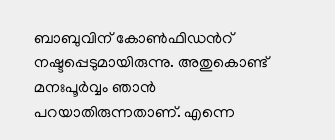ബാബുവിന് കോണ്‍ഫിഡന്‍റ് നഷ്ടപ്പെടുമായിരുന്നു. അതുകൊണ്ട് മനഃപൂര്‍വ്വം ഞാന്‍ പറയാതിരുന്നതാണ്. എന്നെ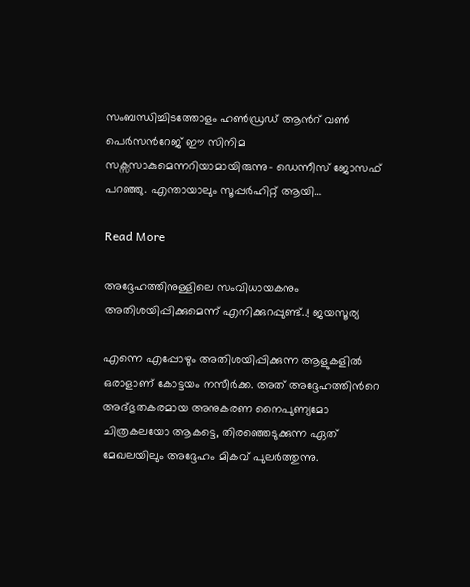സംബന്ധിച്ചിടത്തോളം ഹണ്‍ഡ്രഡ് ആന്‍റ് വണ്‍ പെര്‍സന്‍റേജ് ഈ സിനിമ സക്സസാകുമെന്നറിയാമായിരുന്നു- ഡെന്നീസ് ജോസഫ് പറഞ്ഞു. എന്തായാലും സൂപ്പര്‍ഹിറ്റ് ആയി…

Read More

അദ്ദേഹത്തിനുള്ളിലെ സംവിധായകനും അതിശയിപ്പിക്കുമെന്ന് എനിക്കുറപ്പുണ്ട്..! ജയസൂര്യ

എന്നെ എപ്പോഴും അതിശയിപ്പിക്കുന്ന ആളുകളില്‍ ഒരാളാണ് കോട്ടയം നസീര്‍ക്ക. അത് അദ്ദേഹത്തിന്‍റെ അദ്ഭുതകരമായ അനുകരണ നൈപുണ്യമോ ചിത്രകലയോ ആകട്ടെ, തിരഞ്ഞെടുക്കുന്ന ഏത് മേഖലയിലും അദ്ദേഹം മികവ് പുലര്‍ത്തുന്നു.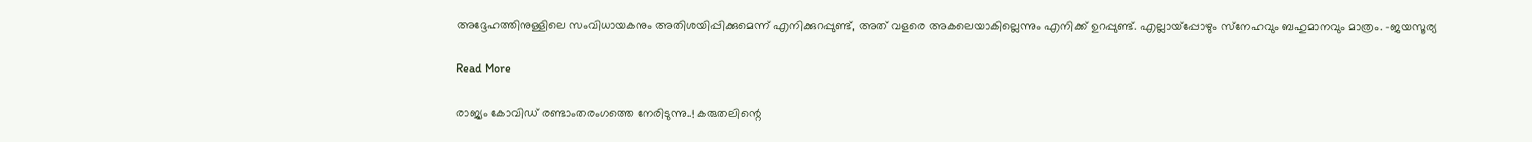അദ്ദേഹത്തിനുള്ളിലെ സംവിധായകനും അതിശയിപ്പിക്കുമെന്ന് എനിക്കുറപ്പുണ്ട്, അത് വളരെ അകലെയാകില്ലെന്നും എനിക്ക് ഉറപ്പുണ്ട്. എല്ലായ്പ്പോഴും സ്‌നേഹവും ബഹുമാനവും മാത്രം. -ജയസൂര്യ

Read More

രാജ്യം കോവിഡ് രണ്ടാംതരംഗത്തെ നേരിടുന്നു..! കരുതലിന്റെ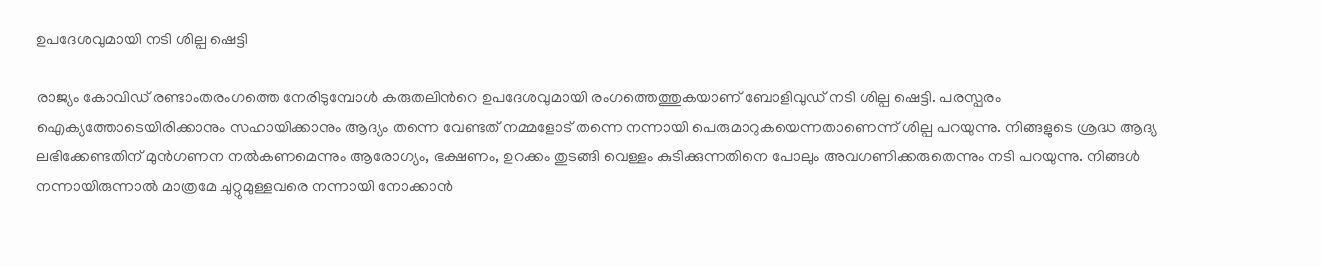ഉപദേശവുമായി നടി ശില്പ ഷെട്ടി

രാജ്യം കോവിഡ് രണ്ടാംതരംഗത്തെ നേരിടുമ്പോൾ കരുതലിന്‍റെ ഉപദേശവുമായി രംഗത്തെത്തുകയാണ് ബോളിവുഡ് നടി ശില്പ ഷെട്ടി. പരസ്പരം ഐക്യത്തോടെയിരിക്കാനും സഹായിക്കാനും ആദ്യം തന്നെ വേണ്ടത് നമ്മളോട് തന്നെ നന്നായി പെരുമാറുകയെന്നതാണെന്ന് ശില്പ പറയുന്നു. നിങ്ങളുടെ ശ്രദ്ധ ആദ്യ ലഭിക്കേണ്ടതിന് മുന്‍ഗണന നല്‍കണമെന്നും ആരോഗ്യം, ഭക്ഷണം, ഉറക്കം തുടങ്ങി വെള്ളം കുടിക്കുന്നതിനെ പോലും അവഗണിക്കരുതെന്നും നടി പറയുന്നു. നിങ്ങള്‍ നന്നായിരുന്നാല്‍ മാത്രമേ ചുറ്റുമുള്ളവരെ നന്നായി നോക്കാന്‍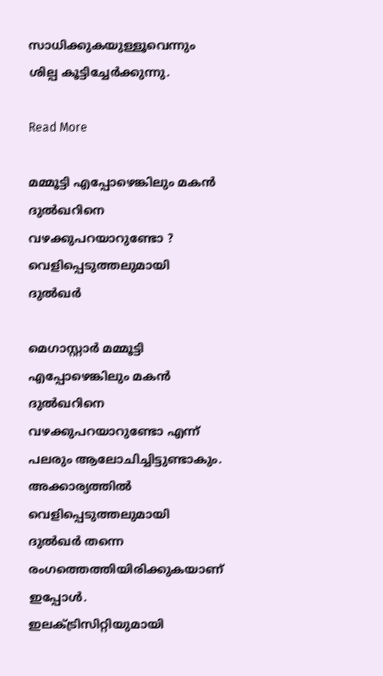സാധിക്കുകയുള്ളൂവെന്നും ശില്പ കൂട്ടിച്ചേർക്കുന്നു.

Read More

മമ്മൂട്ടി എപ്പോഴെങ്കിലും മകൻ ദുൽഖറിനെ വഴക്കുപറയാറുണ്ടോ ? വെളിപ്പെടുത്തലുമായി ദുൽഖർ

മെഗാസ്റ്റാർ മമ്മൂട്ടി എപ്പോഴെങ്കിലും മകൻ ദുൽഖറിനെ വഴക്കുപറയാറുണ്ടോ എന്ന് പലരും ആലോചിച്ചിട്ടുണ്ടാകും. അക്കാര്യത്തിൽ വെളിപ്പെടുത്തലുമായി ദുൽഖർ തന്നെ രംഗത്തെത്തിയിരിക്കുകയാണ് ഇപ്പോൾ. ഇലക്‌ട്രിസിറ്റിയുമായി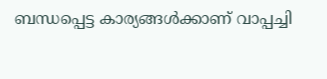ബന്ധപ്പെട്ട കാര്യങ്ങള്‍ക്കാണ് വാപ്പച്ചി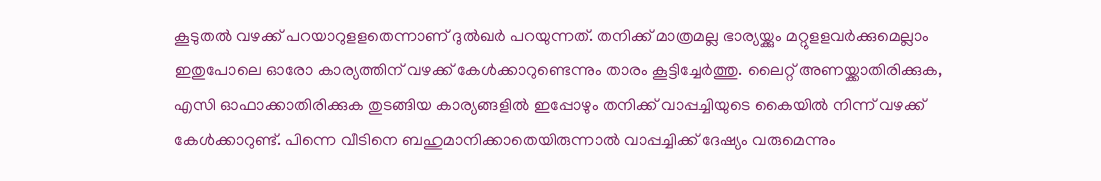കൂടുതല്‍ വഴക്ക് പറയാറുളളതെന്നാണ് ദുൽഖർ പറയുന്നത്. തനിക്ക് മാത്രമല്ല ഭാര്യയ്ക്കും മറ്റുളളവര്‍ക്കുമെല്ലാം ഇതുപോലെ ഓരോ കാര്യത്തിന് വഴക്ക് കേള്‍ക്കാറുണ്ടെന്നും താരം കൂട്ടിച്ചേർത്തു. ലൈറ്റ് അണയ്ക്കാതിരിക്കുക, എസി ഓഫാക്കാതിരിക്കുക തുടങ്ങിയ കാര്യങ്ങളില്‍ ഇപ്പോഴും തനിക്ക് വാപ്പച്ചിയുടെ കൈയില്‍ നിന്ന് വഴക്ക് കേള്‍ക്കാറുണ്ട്. പിന്നെ വീടിനെ ബഹുമാനിക്കാതെയിരുന്നാല്‍ വാപ്പച്ചിക്ക് ദേഷ്യം വരുമെന്നും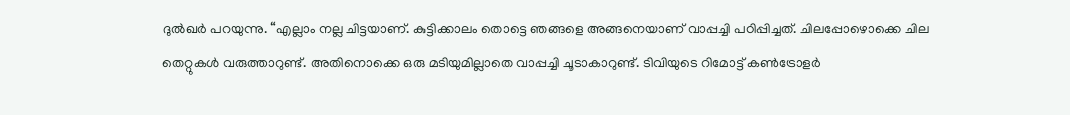ദുൽഖർ പറയുന്നു. “എല്ലാം നല്ല ചിട്ടയാണ്. കുട്ടിക്കാലം തൊട്ടെ ഞങ്ങളെ അങ്ങനെയാണ് വാപ്പച്ചി പഠിപ്പിച്ചത്. ചിലപ്പോഴൊക്കെ ചില തെറ്റുകള്‍ വരുത്താറുണ്ട്. അതിനൊക്കെ ഒരു മടിയുമില്ലാതെ വാപ്പച്ചി ചൂടാകാറുണ്ട്. ടിവിയുടെ റിമോട്ട് കണ്‍ട്രോളര്‍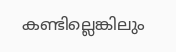കണ്ടില്ലെങ്കിലും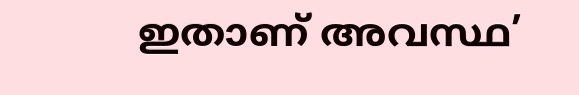ഇതാണ് അവസ്ഥ’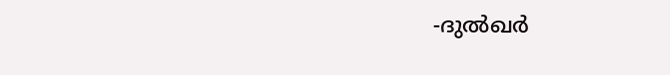-ദുല്‍ഖര്‍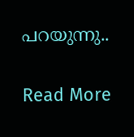പറയുന്നു..

Read More